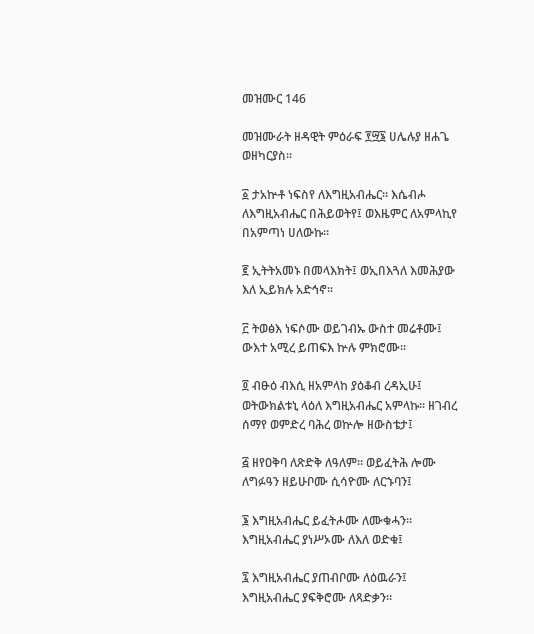መዝሙር 146

መዝሙራት ዘዳዊት ምዕራፍ ፻፵፮ ሀሌሉያ ዘሐጌ ወዘካርያስ።

፩ ታአኵቶ ነፍስየ ለእግዚአብሔር። እሴብሖ ለእግዚአብሔር በሕይወትየ፤ ወእዜምር ለአምላኪየ በአምጣነ ሀለውኩ።

፪ ኢትትአመኑ በመላእክት፤ ወኢበእጓለ እመሕያው እለ ኢይክሉ አድኅኖ።

፫ ትወፅእ ነፍሶሙ ወይገብኡ ውስተ መሬቶሙ፤ ውእተ አሚረ ይጠፍእ ኵሉ ምክሮሙ።

፬ ብፁዕ ብእሲ ዘአምላከ ያዕቆብ ረዳኢሁ፤ ወትውክልቱኒ ላዕለ እግዚአብሔር አምላኩ። ዘገብረ ሰማየ ወምድረ ባሕረ ወኵሎ ዘውስቴታ፤

፭ ዘየዐቅባ ለጽድቅ ለዓለም። ወይፈትሕ ሎሙ ለግፉዓን ዘይሁቦሙ ሲሳዮሙ ለርኁባን፤

፮ እግዚአብሔር ይፈትሖሙ ለሙቁሓን። እግዚአብሔር ያነሥኦሙ ለእለ ወድቁ፤

፯ እግዚአብሔር ያጠብቦሙ ለዕዉራን፤ እግዚአብሔር ያፍቅሮሙ ለጻድቃን።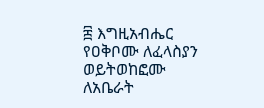፰ እግዚአብሔር የዐቅቦሙ ለፈላስያን ወይትወከፎሙ ለአቤራት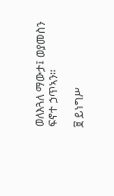ወለእጓለ ማውታ፤ ወያመስን ፍኖተ ኃጥኣን።

፱ ይነግሥ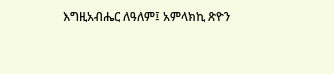እግዚአብሔር ለዓለም፤ አምላክኪ ጽዮን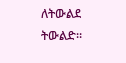ለትውልደ ትውልድ።